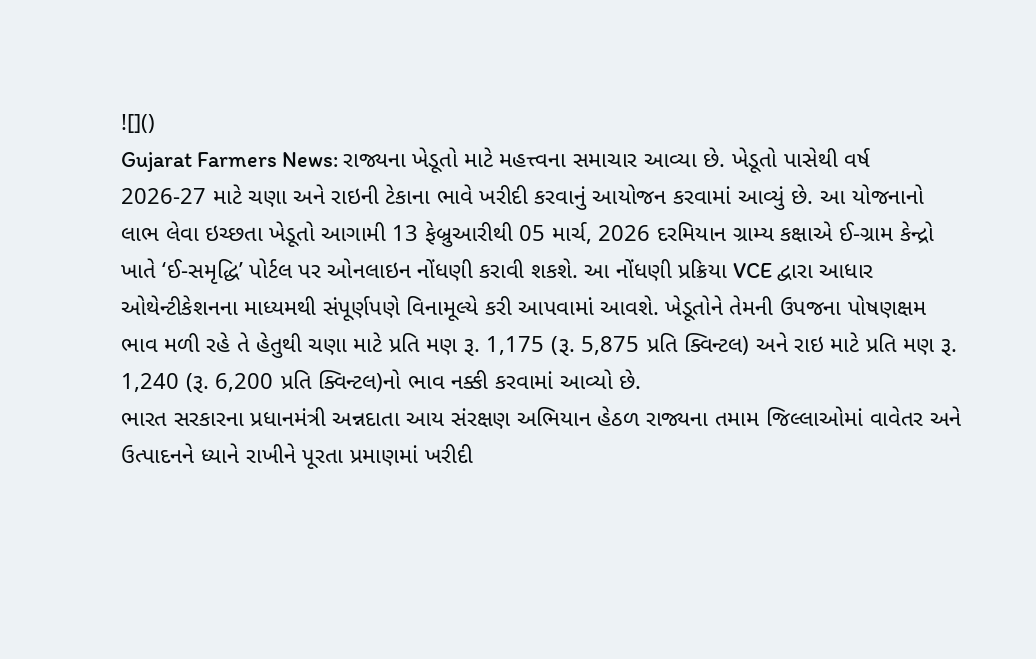![]()
Gujarat Farmers News: રાજ્યના ખેડૂતો માટે મહત્ત્વના સમાચાર આવ્યા છે. ખેડૂતો પાસેથી વર્ષ 2026-27 માટે ચણા અને રાઇની ટેકાના ભાવે ખરીદી કરવાનું આયોજન કરવામાં આવ્યું છે. આ યોજનાનો લાભ લેવા ઇચ્છતા ખેડૂતો આગામી 13 ફેબ્રુઆરીથી 05 માર્ચ, 2026 દરમિયાન ગ્રામ્ય કક્ષાએ ઈ-ગ્રામ કેન્દ્રો ખાતે ‘ઈ-સમૃદ્ધિ’ પોર્ટલ પર ઓનલાઇન નોંધણી કરાવી શકશે. આ નોંધણી પ્રક્રિયા VCE દ્વારા આધાર ઓથેન્ટીકેશનના માધ્યમથી સંપૂર્ણપણે વિનામૂલ્યે કરી આપવામાં આવશે. ખેડૂતોને તેમની ઉપજના પોષણક્ષમ ભાવ મળી રહે તે હેતુથી ચણા માટે પ્રતિ મણ રૂ. 1,175 (રૂ. 5,875 પ્રતિ ક્વિન્ટલ) અને રાઇ માટે પ્રતિ મણ રૂ. 1,240 (રૂ. 6,200 પ્રતિ ક્વિન્ટલ)નો ભાવ નક્કી કરવામાં આવ્યો છે.
ભારત સરકારના પ્રધાનમંત્રી અન્નદાતા આય સંરક્ષણ અભિયાન હેઠળ રાજ્યના તમામ જિલ્લાઓમાં વાવેતર અને ઉત્પાદનને ધ્યાને રાખીને પૂરતા પ્રમાણમાં ખરીદી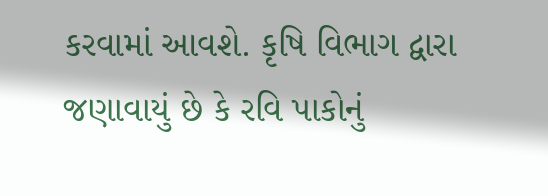કરવામાં આવશે. કૃષિ વિભાગ દ્વારા જણાવાયું છે કે રવિ પાકોનું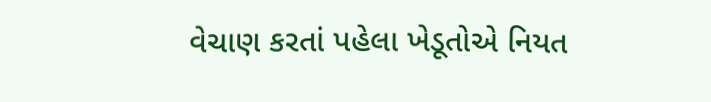વેચાણ કરતાં પહેલા ખેડૂતોએ નિયત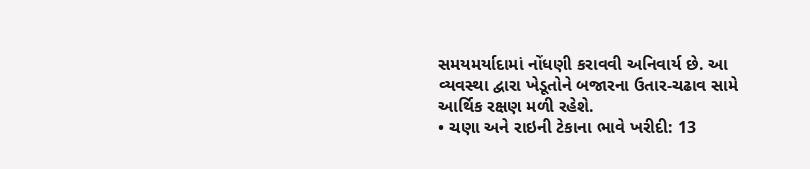સમયમર્યાદામાં નોંધણી કરાવવી અનિવાર્ય છે. આ વ્યવસ્થા દ્વારા ખેડૂતોને બજારના ઉતાર-ચઢાવ સામે આર્થિક રક્ષણ મળી રહેશે.
• ચણા અને રાઇની ટેકાના ભાવે ખરીદી: 13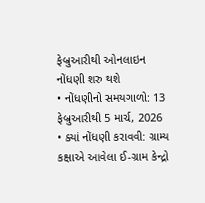ફેબ્રુઆરીથી ઓનલાઇન નોંધણી શરુ થશે
• નોંધણીનો સમયગાળો: 13 ફેબ્રુઆરીથી 5 માર્ચ, 2026
• ક્યાં નોંધણી કરાવવી: ગ્રામ્ય કક્ષાએ આવેલા ઈ-ગ્રામ કેન્દ્રો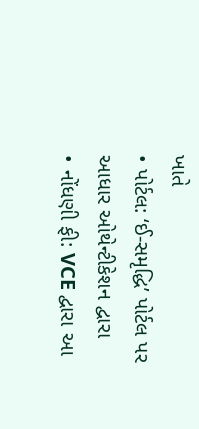ખાતે
• પોર્ટલ: ‘ઈ-સમૃદ્ધિ’ પોર્ટલ પર આધાર ઓથેન્ટીકેશન દ્વારા
• નોંધણી ફી: VCE દ્વારા આ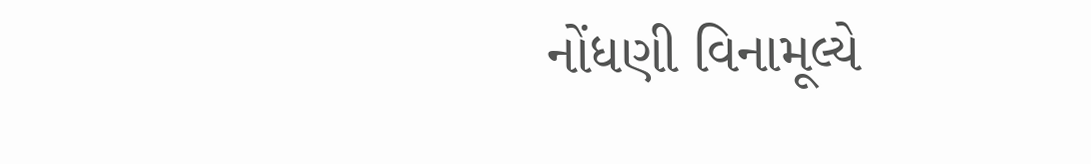નોંધણી વિનામૂલ્યે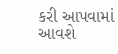કરી આપવામાં આવશે